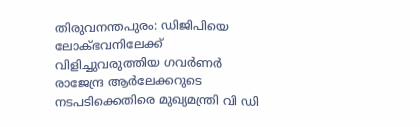തിരുവനന്തപുരം: ഡിജിപിയെ ലോക്ഭവനിലേക്ക് വിളിച്ചുവരുത്തിയ ഗവർണർ രാജേന്ദ്ര ആർലേക്കറുടെ നടപടിക്കെതിരെ മുഖ്യമന്ത്രി വി ഡി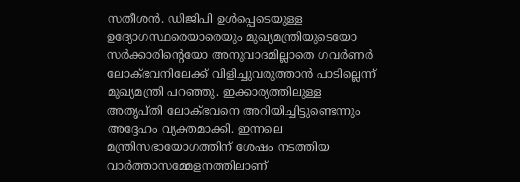സതീശൻ. ഡിജിപി ഉൾപ്പെടെയുള്ള ഉദ്യോഗസ്ഥരെയാരെയും മുഖ്യമന്ത്രിയുടെയോ സർക്കാരിന്റെയോ അനുവാദമില്ലാതെ ഗവർണർ ലോക്ഭവനിലേക്ക് വിളിച്ചുവരുത്താൻ പാടില്ലെന്ന് മുഖ്യമന്ത്രി പറഞ്ഞു. ഇക്കാര്യത്തിലുള്ള അതൃപ്തി ലോക്ഭവനെ അറിയിച്ചിട്ടുണ്ടെന്നും അദ്ദേഹം വ്യക്തമാക്കി. ഇന്നലെ മന്ത്രിസഭായോഗത്തിന് ശേഷം നടത്തിയ വാർത്താസമ്മേളനത്തിലാണ്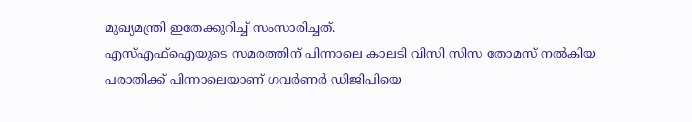മുഖ്യമന്ത്രി ഇതേക്കുറിച്ച് സംസാരിച്ചത്.
എസ്എഫ്ഐയുടെ സമരത്തിന് പിന്നാലെ കാലടി വിസി സിസ തോമസ് നൽകിയ പരാതിക്ക് പിന്നാലെയാണ് ഗവർണർ ഡിജിപിയെ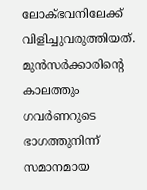ലോക്ഭവനിലേക്ക് വിളിച്ചുവരുത്തിയത്. മുൻസർക്കാരിന്റെ കാലത്തും ഗവർണറുടെ ഭാഗത്തുനിന്ന് സമാനമായ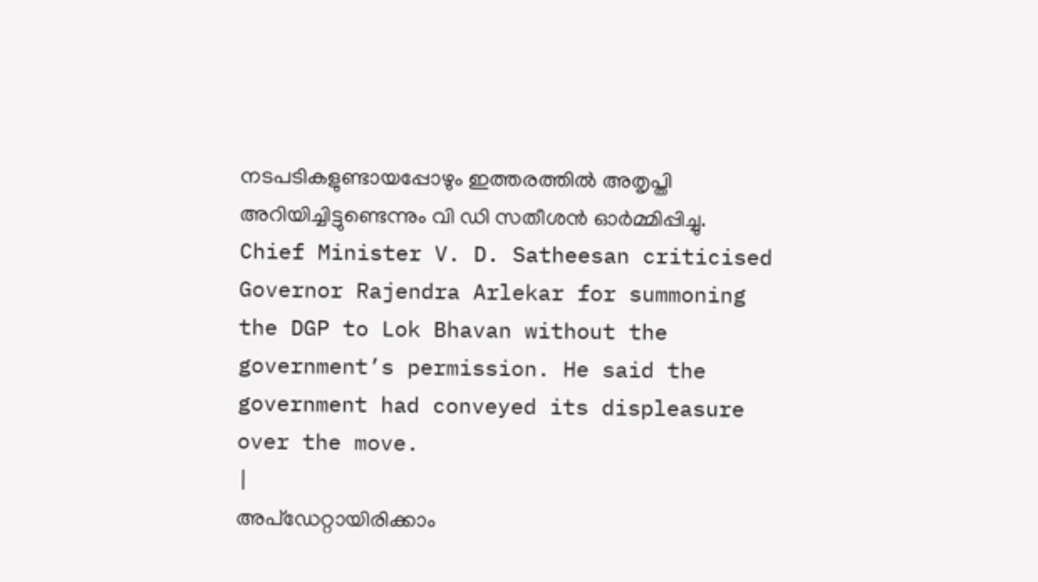നടപടികളുണ്ടായപ്പോഴും ഇത്തരത്തിൽ അതൃപ്തി അറിയിച്ചിട്ടുണ്ടെന്നും വി ഡി സതീശൻ ഓർമ്മിപ്പിച്ചു.
Chief Minister V. D. Satheesan criticised Governor Rajendra Arlekar for summoning the DGP to Lok Bhavan without the government’s permission. He said the government had conveyed its displeasure over the move.
|
അപ്ഡേറ്റായിരിക്കാം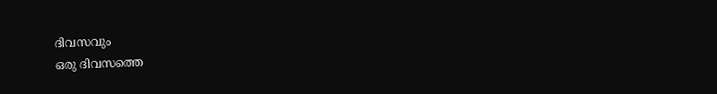ദിവസവും
ഒരു ദിവസത്തെ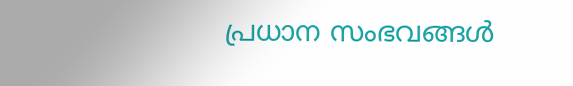പ്രധാന സംഭവങ്ങൾ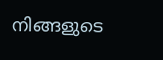നിങ്ങളുടെ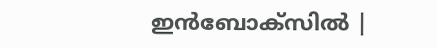ഇൻബോക്സിൽ |